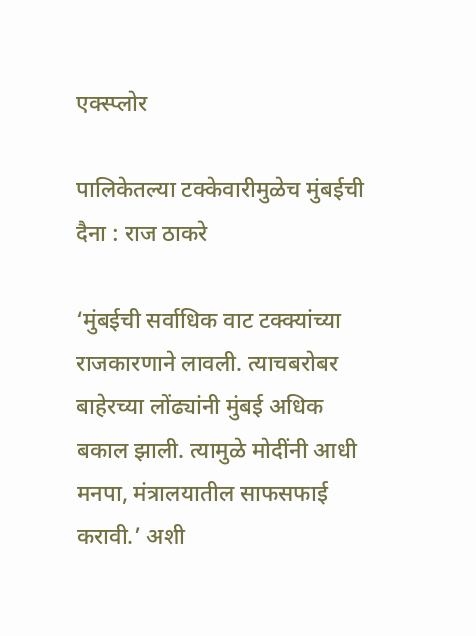एक्स्प्लोर

पालिकेतल्या टक्केवारीमुळेच मुंबईची दैना : राज ठाकरे

‘मुंबईची सर्वाधिक वाट टक्क्यांच्या राजकारणाने लावली. त्याचबरोबर बाहेरच्या लोंढ्यांनी मुंबई अधिक बकाल झाली. त्यामुळे मोदींनी आधी मनपा, मंत्रालयातील साफसफाई करावी.’ अशी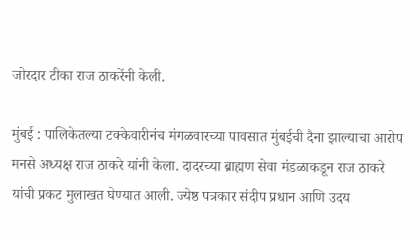जोरदार टीका राज ठाकरेंनी केली.

मुंबई : पालिकेतल्या टक्केवारीनंच मंगळवारच्या पावसात मुंबईची दैना झाल्याचा आरोप मनसे अध्यक्ष राज ठाकरे यांनी केला. दादरच्या ब्राह्मण सेवा मंडळाकडून राज ठाकरे यांची प्रकट मुलाखत घेण्यात आली. ज्येष्ठ पत्रकार संदीप प्रधान आणि उदय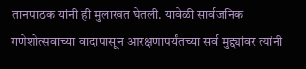तानपाठक यांनी ही मुलाखत घेतली. यावेळी सार्वजनिक गणेशोत्सवाच्या वादापासून आरक्षणापर्यंतच्या सर्व मुद्द्यांवर त्यांनी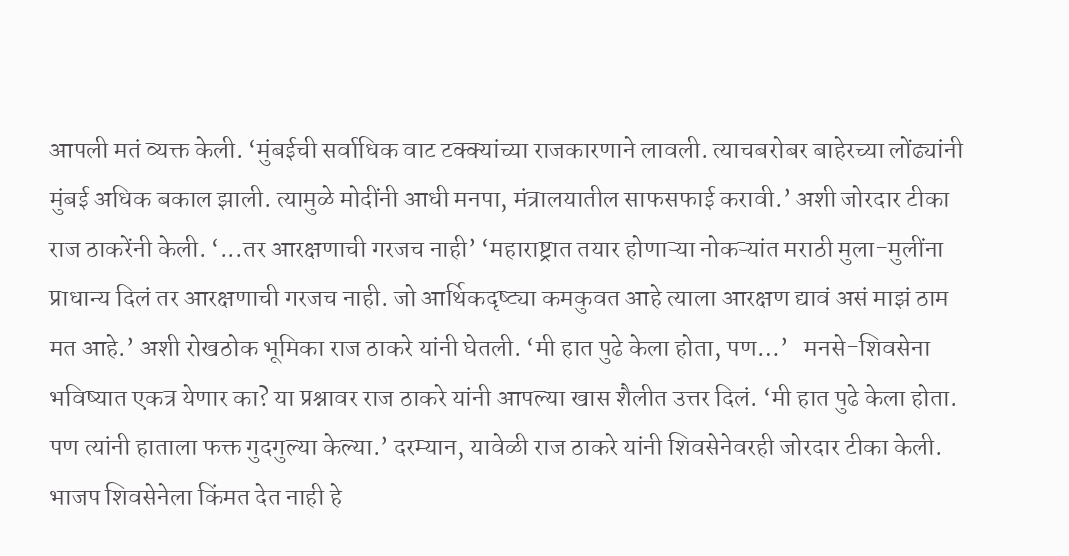आपली मतं व्यक्त केली. ‘मुंबईची सर्वाधिक वाट टक्क्यांच्या राजकारणाने लावली. त्याचबरोबर बाहेरच्या लोंढ्यांनी मुंबई अधिक बकाल झाली. त्यामुळे मोदींनी आधी मनपा, मंत्रालयातील साफसफाई करावी.’ अशी जोरदार टीका राज ठाकरेंनी केली. ‘...तर आरक्षणाची गरजच नाही’ ‘महाराष्ट्रात तयार होणाऱ्या नोकऱ्यांत मराठी मुला-मुलींना प्राधान्य दिलं तर आरक्षणाची गरजच नाही. जो आर्थिकदृष्ट्या कमकुवत आहे त्याला आरक्षण द्यावं असं माझं ठाम मत आहे.’ अशी रोखठोक भूमिका राज ठाकरे यांनी घेतली. ‘मी हात पुढे केला होता, पण…’   मनसे-शिवसेना भविष्यात एकत्र येणार का? या प्रश्नावर राज ठाकरे यांनी आपल्या खास शैलीत उत्तर दिलं. ‘मी हात पुढे केला होता. पण त्यांनी हाताला फक्त गुदगुल्या केल्या.’ दरम्यान, यावेळी राज ठाकरे यांनी शिवसेनेवरही जोरदार टीका केली. भाजप शिवसेनेला किंमत देत नाही हे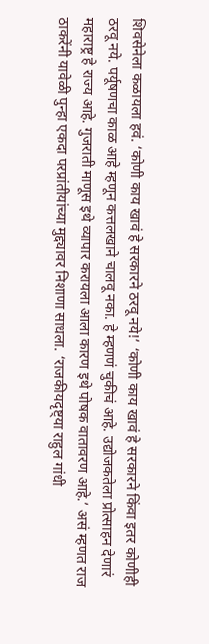शिवसेनेला कळायला हवं. ‘कोणी काय खावं हे सरकारने ठरवू नये!’ ‘कोणी काय खावं हे सरकारने किंवा इतर कोणीही ठरवू नये. पर्यूषणचा काळ आहे म्हणून कत्तलखाने चालवू नका. हे म्हणणं चुकीचं आहे. उद्योजकतेला प्रोत्साहन देणारं महाराष्ट्र हे राज्य आहे. गुजराती माणूस इथे व्यापार करायला आला कारण इथे पोषक वातावरण आहे.’ असं म्हणत राज ठाकरेंनी यावेळी पुन्हा एकदा परप्रांतीयांच्या मुद्द्यावर निशाणा साधला. ‘राजकीयदृष्ट्या राहुल गांधी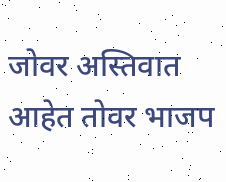जोवर अस्तिवात आहेत तोवर भाजप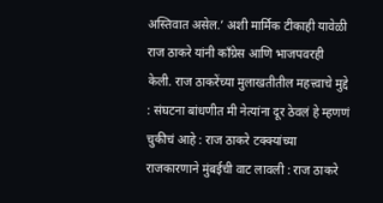अस्तिवात असेल.’ अशी मार्मिक टीकाही यावेळी राज ठाकरे यांनी काँग्रेस आणि भाजपवरही केली. राज ठाकरेंच्या मुलाखतीतील महत्त्वाचे मुद्दे : संघटना बांधणीत मी नेत्यांना दूर ठेवलं हे म्हणणं चुकीचं आहे : राज ठाकरे टक्क्यांच्या राजकारणाने मुंबईची वाट लावली : राज ठाकरे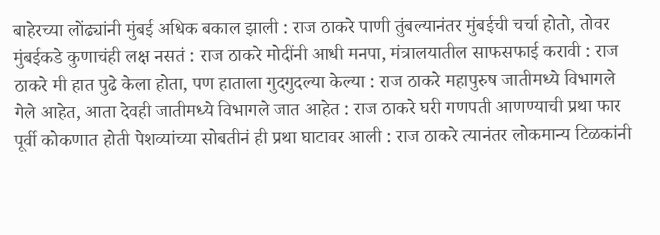बाहेरच्या लोंढ्यांनी मुंबई अधिक बकाल झाली : राज ठाकरे पाणी तुंबल्यानंतर मुंबईची चर्चा होतो, तोवर मुंबईकडे कुणाचंही लक्ष नसतं : राज ठाकरे मोदींनी आधी मनपा, मंत्रालयातील साफसफाई करावी : राज ठाकरे मी हात पुढे केला होता, पण हाताला गुदगुदल्या केल्या : राज ठाकरे महापुरुष जातीमध्ये विभागले गेले आहेत, आता देवही जातीमध्ये विभागले जात आहेत : राज ठाकरे घरी गणपती आणण्याची प्रथा फार पूर्वी कोकणात होती पेशव्यांच्या सोबतीनं ही प्रथा घाटावर आली : राज ठाकरे त्यानंतर लोकमान्य टिळकांनी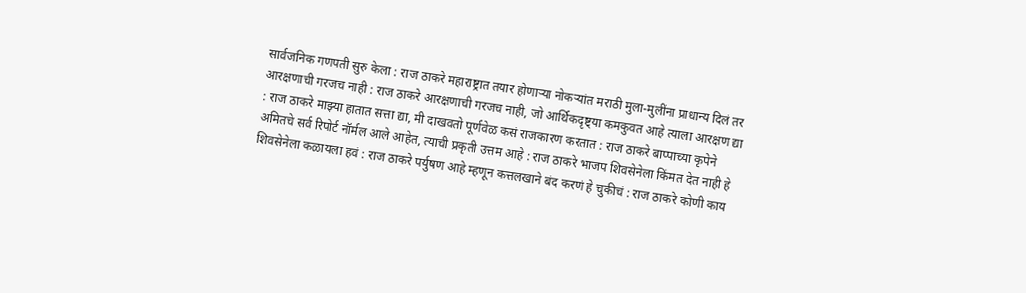सार्वजनिक गणपती सुरु केला : राज ठाकरे महाराष्ट्रात तयार होणाऱ्या नोकऱ्यांत मराठी मुला-मुलींना प्राधान्य दिलं तर आरक्षणाची गरजच नाही : राज ठाकरे आरक्षणाची गरजच नाही, जो आर्थिकदृष्ट्या कमकुवत आहे त्याला आरक्षण द्या : राज ठाकरे माझ्या हातात सत्ता द्या, मी दाखवतो पूर्णवेळ कसं राजकारण करतात : राज ठाकरे बाप्पाच्या कृपेने अमितचे सर्व रिपोर्ट नॉर्मल आले आहेत, त्याची प्रकृती उत्तम आहे : राज ठाकरे भाजप शिवसेनेला किंमत देत नाही हे शिवसेनेला कळायला हवं : राज ठाकरे पर्युषण आहे म्हणून कत्तलखाने बंद करणं हे चुकीचं : राज ठाकरे कोणी काय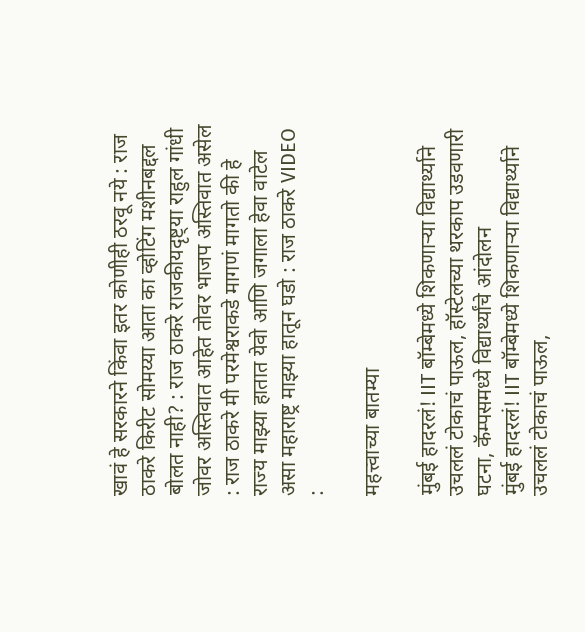खावं हे सरकारने किंवा इतर कोणीही ठरवू नये : राज ठाकरे किरीट सोमय्या आता का व्होटिंग मशीनबद्दल बोलत नाही? : राज ठाकरे राजकीयदृष्ट्या राहुल गांधी जोवर अस्तिवात आहेत तोवर भाजप अस्तिवात असेल : राज ठाकरे मी परमेश्वराकडे मागणं मागतो की हे राज्य माझ्या हातात येवो आणि जगाला हेवा वाटेल असा महाराष्ट्र माझ्या हातून घडो : राज ठाकरे VIDEO :

महत्त्वाच्या बातम्या

मुंबई हादरलं! IIT बॉम्बेमध्ये शिकणाऱ्या विद्यार्थ्याने उचललं टोकाचं पाऊल, हॉस्टेलच्या थरकाप उडवणारी घटना, कॅम्पसमध्ये विद्यार्थ्यांचे आंदोलन
मुंबई हादरलं! IIT बॉम्बेमध्ये शिकणाऱ्या विद्यार्थ्याने उचललं टोकाचं पाऊल,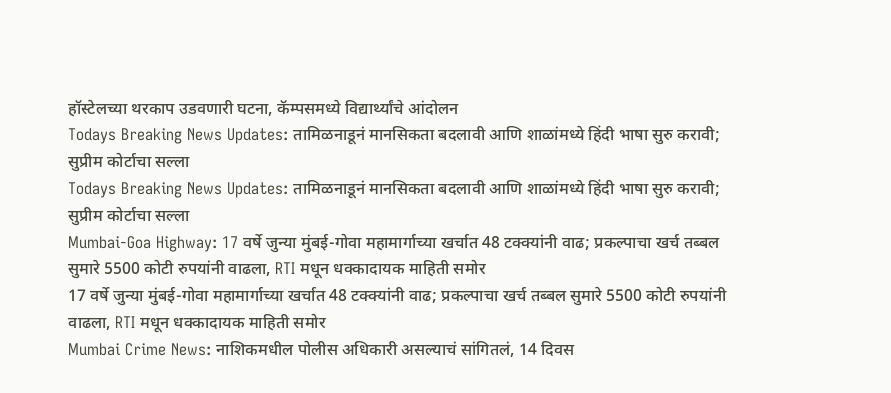हॉस्टेलच्या थरकाप उडवणारी घटना, कॅम्पसमध्ये विद्यार्थ्यांचे आंदोलन
Todays Breaking News Updates: तामिळनाडूनं मानसिकता बदलावी आणि शाळांमध्ये हिंदी भाषा सुरु करावी; सुप्रीम कोर्टाचा सल्ला
Todays Breaking News Updates: तामिळनाडूनं मानसिकता बदलावी आणि शाळांमध्ये हिंदी भाषा सुरु करावी; सुप्रीम कोर्टाचा सल्ला
Mumbai-Goa Highway: 17 वर्षे जुन्या मुंबई-गोवा महामार्गाच्या खर्चात 48 टक्क्यांनी वाढ; प्रकल्पाचा खर्च तब्बल सुमारे 5500 कोटी रुपयांनी वाढला, RTI मधून धक्कादायक माहिती समोर
17 वर्षे जुन्या मुंबई-गोवा महामार्गाच्या खर्चात 48 टक्क्यांनी वाढ; प्रकल्पाचा खर्च तब्बल सुमारे 5500 कोटी रुपयांनी वाढला, RTI मधून धक्कादायक माहिती समोर
Mumbai Crime News: नाशिकमधील पोलीस अधिकारी असल्याचं सांगितलं, 14 दिवस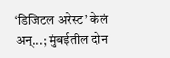‘डिजिटल अरेस्ट’ केलं अन्...; मुंबईतील दोन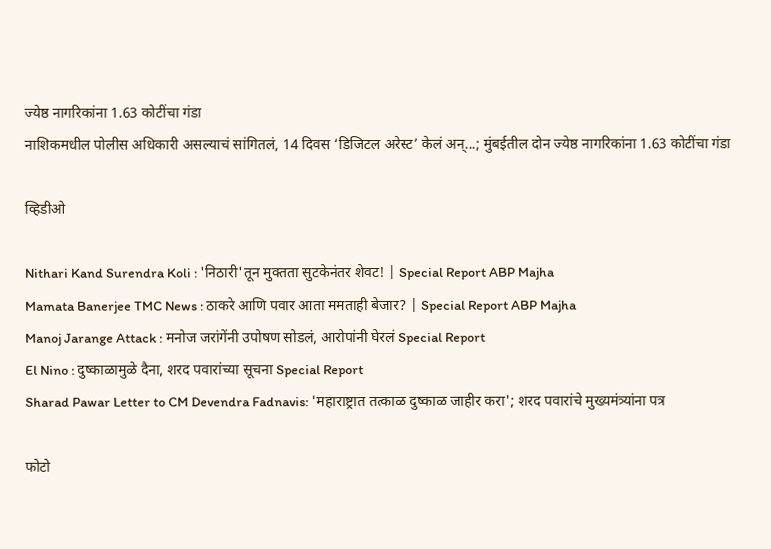ज्येष्ठ नागरिकांना 1.63 कोटींचा गंडा
नाशिकमधील पोलीस अधिकारी असल्याचं सांगितलं, 14 दिवस ‘डिजिटल अरेस्ट’ केलं अन्...; मुंबईतील दोन ज्येष्ठ नागरिकांना 1.63 कोटींचा गंडा

व्हिडीओ

Nithari Kand Surendra Koli : 'निठारी'तून मुक्तता सुटकेनंतर शेवट! | Special Report ABP Majha
Mamata Banerjee TMC News : ठाकरे आणि पवार आता ममताही बेजार? | Special Report ABP Majha
Manoj Jarange Attack : मनोज जरांगेंनी उपोषण सोडलं, आरोपांनी घेरलं Special Report
El Nino : दुष्काळामुळे दैना, शरद पवारांच्या सूचना Special Report
Sharad Pawar Letter to CM Devendra Fadnavis: 'महाराष्ट्रात तत्काळ दुष्काळ जाहीर करा'; शरद पवारांचे मुख्यमंत्र्यांना पत्र

फोटो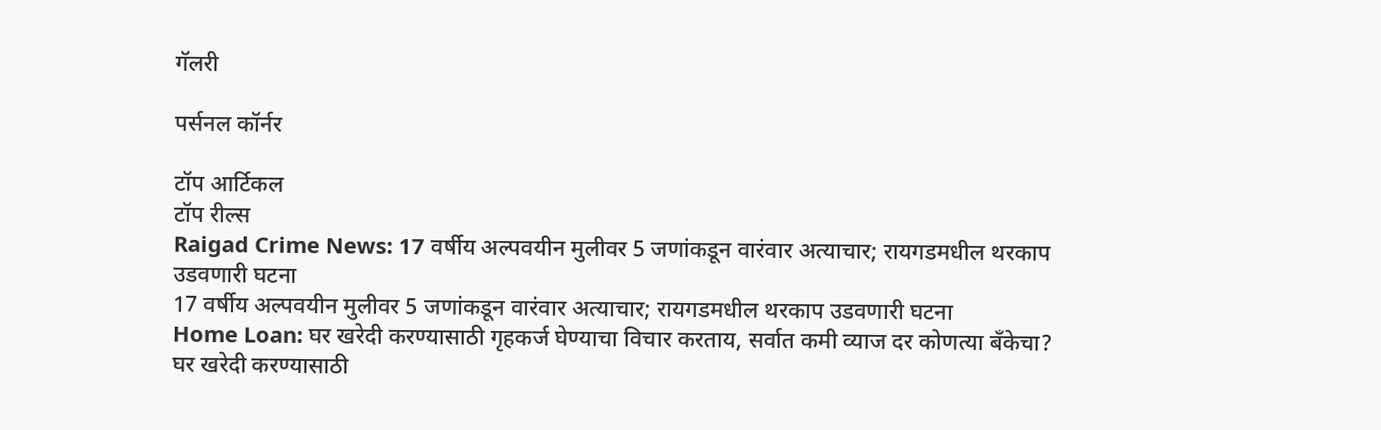गॅलरी

पर्सनल कॉर्नर

टॉप आर्टिकल
टॉप रील्स
Raigad Crime News: 17 वर्षीय अल्पवयीन मुलीवर 5 जणांकडून वारंवार अत्याचार; रायगडमधील थरकाप उडवणारी घटना
17 वर्षीय अल्पवयीन मुलीवर 5 जणांकडून वारंवार अत्याचार; रायगडमधील थरकाप उडवणारी घटना
Home Loan: घर खरेदी करण्यासाठी गृहकर्ज घेण्याचा विचार करताय, सर्वात कमी व्याज दर कोणत्या बँकेचा?
घर खरेदी करण्यासाठी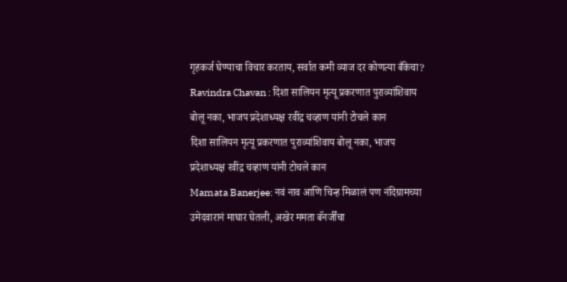गृहकर्ज घेण्याचा विचार करताय, सर्वात कमी व्याज दर कोणत्या बँकेचा?
Ravindra Chavan : दिशा सालियन मृत्यू प्रकरणात पुराव्यांशिवाय बोलू नका, भाजप प्रदेशाध्यक्ष रवींद्र चव्हाण यांनी टोचले कान
दिशा सालियन मृत्यू प्रकरणात पुराव्यांशिवाय बोलू नका, भाजप प्रदेशाध्यक्ष रवींद्र चव्हाण यांनी टोचले कान
Mamata Banerjee: नवं नाव आणि चिन्ह मिळालं पण नंदिग्रामच्या उमेदवारानं माघार घेतली, अखेर ममता बॅनर्जींचा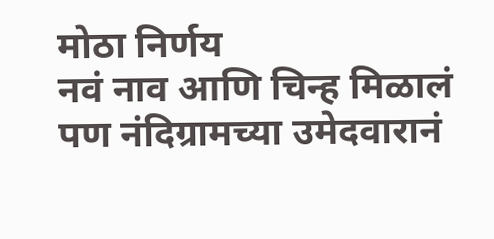मोठा निर्णय
नवं नाव आणि चिन्ह मिळालं पण नंदिग्रामच्या उमेदवारानं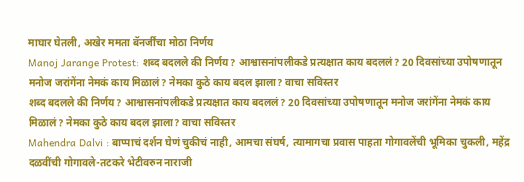माघार घेतली, अखेर ममता बॅनर्जींचा मोठा निर्णय
Manoj Jarange Protest: शब्द बदलले की निर्णय? आश्वासनांपलीकडे प्रत्यक्षात काय बदललं? 20 दिवसांच्या उपोषणातून मनोज जरांगेंना नेमकं काय मिळालं? नेमका कुठे काय बदल झाला? वाचा सविस्तर
शब्द बदलले की निर्णय? आश्वासनांपलीकडे प्रत्यक्षात काय बदललं? 20 दिवसांच्या उपोषणातून मनोज जरांगेंना नेमकं काय मिळालं? नेमका कुठे काय बदल झाला? वाचा सविस्तर
Mahendra Dalvi : बाप्पाचं दर्शन घेणं चुकीचं नाही, आमचा संघर्ष, त्यामागचा प्रवास पाहता गोगावलेंची भूमिका चुकली, महेंद्र दळवींची गोगावले-तटकरे भेटीवरुन नाराजी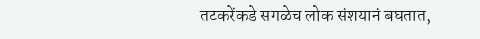तटकरेंकडे सगळेच लोक संशयानं बघतात,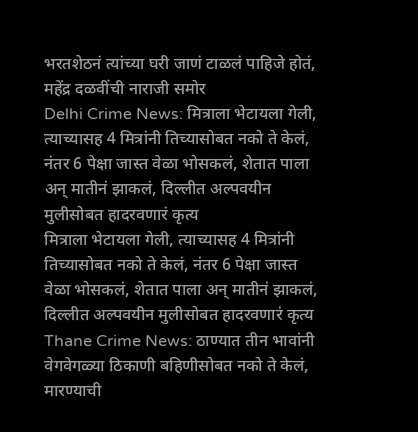भरतशेठनं त्यांच्या घरी जाणं टाळलं पाहिजे होतं, महेंद्र दळवींची नाराजी समोर
Delhi Crime News: मित्राला भेटायला गेली, त्याच्यासह 4 मित्रांनी तिच्यासोबत नको ते केलं, नंतर 6 पेक्षा जास्त वेळा भोसकलं, शेतात पाला अन् मातीनं झाकलं, दिल्लीत अल्पवयीन मुलीसोबत हादरवणारं कृत्य
मित्राला भेटायला गेली, त्याच्यासह 4 मित्रांनी तिच्यासोबत नको ते केलं, नंतर 6 पेक्षा जास्त वेळा भोसकलं, शेतात पाला अन् मातीनं झाकलं, दिल्लीत अल्पवयीन मुलीसोबत हादरवणारं कृत्य
Thane Crime News: ठाण्यात तीन भावांनी वेगवेगळ्या ठिकाणी बहिणीसोबत नको ते केलं, मारण्याची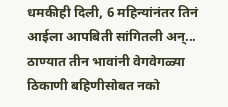धमकीही दिली, 6 महिन्यांनंतर तिनं आईला आपबिती सांगितली अन्...
ठाण्यात तीन भावांनी वेगवेगळ्या ठिकाणी बहिणीसोबत नको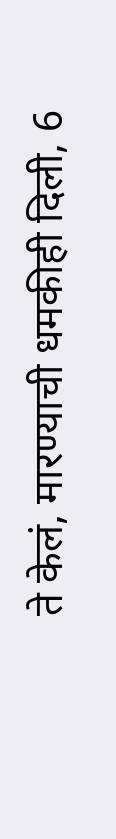ते केलं, मारण्याची धमकीही दिली, 6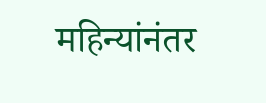महिन्यांनंतर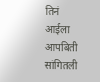तिनं आईला आपबिती सांगितली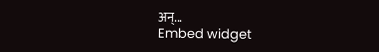अन्...
Embed widget